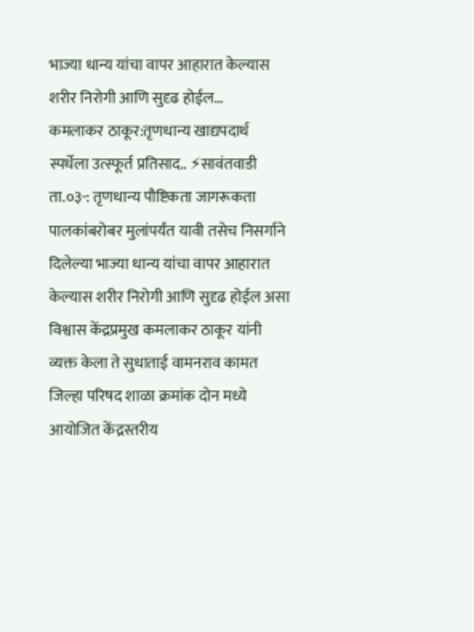भाज्या धान्य यांचा वापर आहारात केल्यास शरीर निरोगी आणि सुदृढ होईल…
कमलाकर ठाकूर:तृणधान्य खाद्यपदार्थ स्पर्धेला उत्स्फूर्त प्रतिसाद.. ⚡सावंतवाडी ता.०३-: तृणधान्य पौष्टिकता जागरूकता पालकांबरोबर मुलांपर्यंत यावी तसेच निसर्गाने दिलेल्या भाज्या धान्य यांचा वापर आहारात केल्यास शरीर निरोगी आणि सुदृढ होईल असा विश्वास केंद्रप्रमुख कमलाकर ठाकूर यांनी व्यक्त केला ते सुधाताई वामनराव कामत जिल्हा परिषद शाळा क्रमांक दोन मध्ये आयोजित केंद्रस्तरीय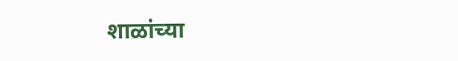शाळांच्या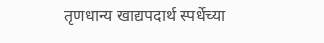तृणधान्य खाद्यपदार्थ स्पर्धेच्या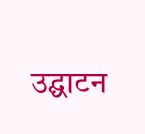उद्घाटन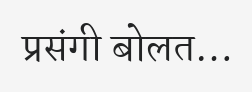प्रसंगी बोलत…